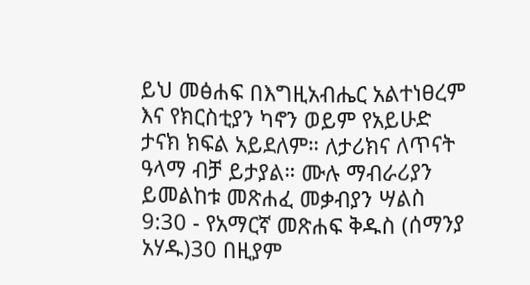ይህ መፅሐፍ በእግዚአብሔር አልተነፀረም እና የክርስቲያን ካኖን ወይም የአይሁድ ታናክ ክፍል አይደለም። ለታሪክና ለጥናት ዓላማ ብቻ ይታያል። ሙሉ ማብራሪያን ይመልከቱ መጽሐፈ መቃብያን ሣልስ 9:30 - የአማርኛ መጽሐፍ ቅዱስ (ሰማንያ አሃዱ)30 በዚያም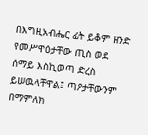በእግዚአብሔር ፊት ይቆም ዘንድ የመሥዋዕታቸው ጢስ ወደ ሰማይ እስኪወጣ ድረስ ይሠዉላቸዋል፤ ጣዖታቸውንም በማምለክ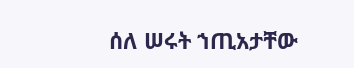ሰለ ሠሩት ኀጢአታቸው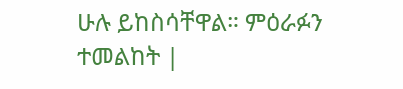ሁሉ ይከስሳቸዋል። ምዕራፉን ተመልከት |